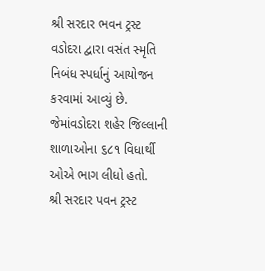શ્રી સરદાર ભવન ટ્રસ્ટ વડોદરા દ્વારા વસંત સ્મૃતિ નિબંધ સ્પર્ધાનું આયોજન કરવામાં આવ્યું છે. જેમાંવડોદરા શહેર જિલ્લાની શાળાઓના ૬૮૧ વિધાર્થી ઓએ ભાગ લીધો હતો.
શ્રી સરદાર પવન ટ્રસ્ટ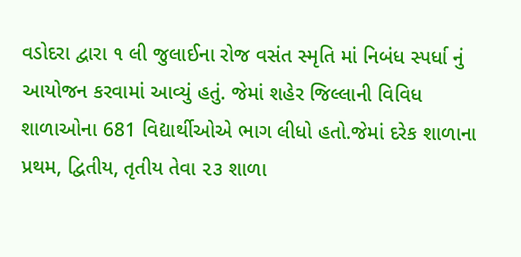વડોદરા દ્વારા ૧ લી જુલાઈના રોજ વસંત સ્મૃતિ માં નિબંધ સ્પર્ધા નું આયોજન કરવામાં આવ્યું હતું. જેમાં શહેર જિલ્લાની વિવિધ શાળાઓના 681 વિદ્યાર્થીઓએ ભાગ લીધો હતો.જેમાં દરેક શાળાના પ્રથમ, દ્વિતીય, તૃતીય તેવા ૨૩ શાળા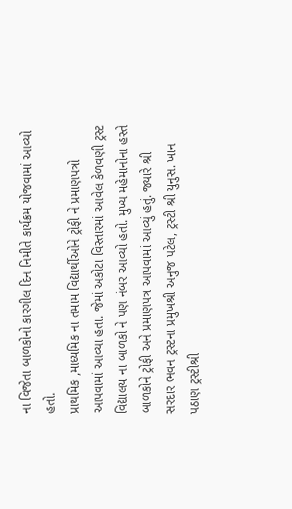ના વિજેતા બાળકોનો કારગીલ દિન નિમીતે કાર્યક્રમ યોજવામાં આવ્યો હતો.
પ્રાથમિક ,માધ્યમિક ના તમામ વિદ્યાર્થીઓને ટ્રોફી ને પ્રમાણપત્રો આપવામાં આવ્યા હતા. જેમાં અકોટા વિસ્તારમાં આવેલ કેળવણી ટ્રસ્ટ વિદ્યાલય ના બાળકો ને પણ નંબર આવ્યો હતો. મુખ્ય મહેમાનોના હસ્તે બાળકોને ટ્રોફી અને પ્રમાણપત્ર આપવામાં આવ્યું હતું. જ્યારે શ્રી
સરદાર ભવન ટ્રસ્ટના પ્રમુખશ્રી અનુજ પટેલ, ટ્રસ્ટી શ્રી યુનુસ. ખાન પઠાણ ટ્રસ્ટીશ્રી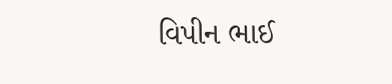વિપીન ભાઈ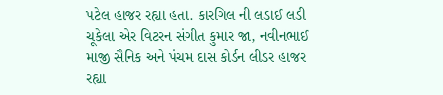પટેલ હાજર રહ્યા હતા. કારગિલ ની લડાઈ લડી ચૂકેલા એર વિટરન સંગીત કુમાર જા, નવીનભાઈ માજી સૈનિક અને પંચમ દાસ કોર્ડન લીડર હાજર રહ્યા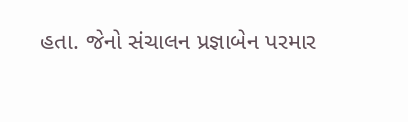હતા. જેનો સંચાલન પ્રજ્ઞાબેન પરમાર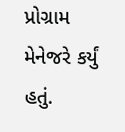પ્રોગ્રામ મેનેજરે કર્યું હતું.